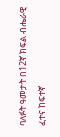ባለፉት ዓመታት በ12ኛ ክፍል ብሔራዊ ፈተና ከፍተኛ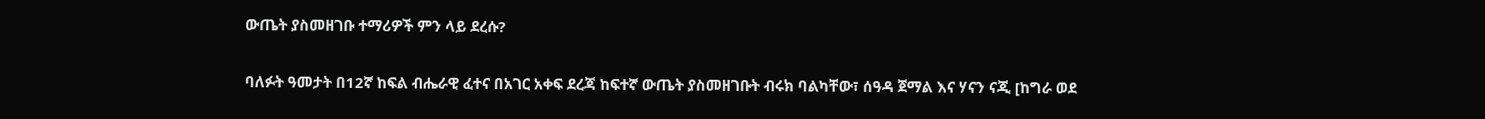ውጤት ያስመዘገቡ ተማሪዎች ምን ላይ ደረሱ?

ባለፉት ዓመታት በ12ኛ ከፍል ብሔራዊ ፈተና በአገር አቀፍ ደረጃ ከፍተኛ ውጤት ያስመዘገቡት ብሩክ ባልካቸው፣ ሰዓዳ ጀማል እና ሃናን ናጂ [ከግራ ወደ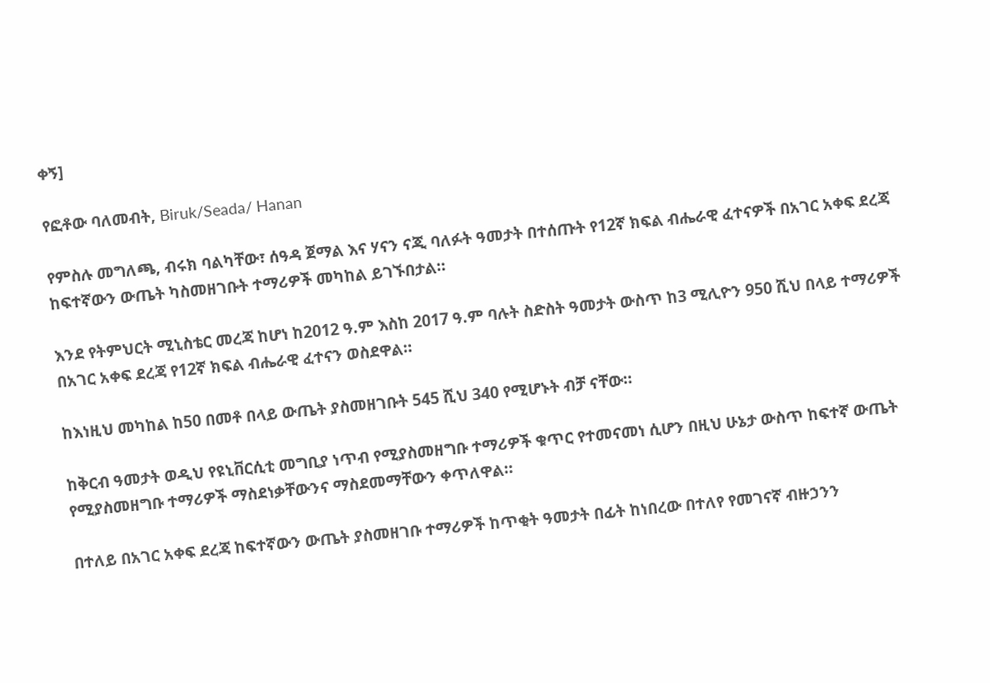ቀኝ]

የፎቶው ባለመብት, Biruk/Seada/ Hanan

የምስሉ መግለጫ, ብሩክ ባልካቸው፣ ሰዓዳ ጀማል እና ሃናን ናጂ ባለፉት ዓመታት በተሰጡት የ12ኛ ክፍል ብሔራዊ ፈተናዎች በአገር አቀፍ ደረጃ ከፍተኛውን ውጤት ካስመዘገቡት ተማሪዎች መካከል ይገኙበታል።

እንደ የትምህርት ሚኒስቴር መረጃ ከሆነ ከ2012 ዓ.ም እስከ 2017 ዓ.ም ባሉት ስድስት ዓመታት ውስጥ ከ3 ሚሊዮን 950 ሺህ በላይ ተማሪዎች በአገር አቀፍ ደረጃ የ12ኛ ክፍል ብሔራዊ ፈተናን ወስደዋል።

ከእነዚህ መካከል ከ50 በመቶ በላይ ውጤት ያስመዘገቡት 545 ሺህ 340 የሚሆኑት ብቻ ናቸው።

ከቅርብ ዓመታት ወዲህ የዩኒቨርሲቲ መግቢያ ነጥብ የሚያስመዘግቡ ተማሪዎች ቁጥር የተመናመነ ሲሆን በዚህ ሁኔታ ውስጥ ከፍተኛ ውጤት የሚያስመዘግቡ ተማሪዎች ማስደነቃቸውንና ማስደመማቸውን ቀጥለዋል።

በተለይ በአገር አቀፍ ደረጃ ከፍተኛውን ውጤት ያስመዘገቡ ተማሪዎች ከጥቂት ዓመታት በፊት ከነበረው በተለየ የመገናኛ ብዙኃንን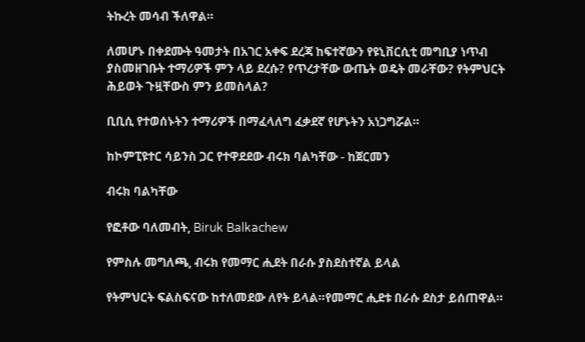ትኩረት መሳብ ችለዋል።

ለመሆኑ በቀደሙት ዓመታት በአገር አቀፍ ደረጃ ከፍተኛውን የዩኒቨርሲቲ መግቢያ ነጥብ ያስመዘገቡት ተማሪዎች ምን ላይ ደረሱ? የጥረታቸው ውጤት ወዴት መራቸው? የትምህርት ሕይወት ጉዟቸውስ ምን ይመስላል?

ቢቢሲ የተወሰኑትን ተማሪዎች በማፈላለግ ፈቃደኛ የሆኑትን አነጋግሯል።

ከኮምፒዩተር ሳይንስ ጋር የተዋደደው ብሩክ ባልካቸው - ከጀርመን

ብሩክ ባልካቸው

የፎቶው ባለመብት, Biruk Balkachew

የምስሉ መግለጫ, ብሩክ የመማር ሒደት በራሱ ያስደስተኛል ይላል

የትምህርት ፍልስፍናው ከተለመደው ለየት ይላል።የመማር ሒደቱ በራሱ ደስታ ይሰጠዋል።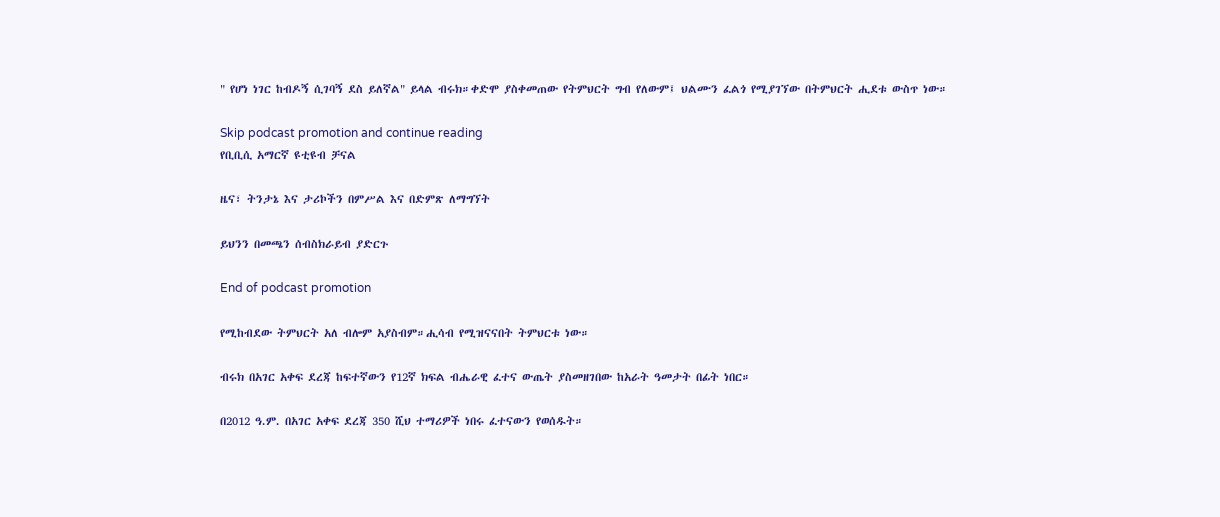" የሆነ ነገር ከብዶኝ ሲገባኝ ደስ ይለኛል" ይላል ብሩክ።ቀድሞ ያስቀመጠው የትምህርት ግብ የለውም፤ ህልሙን ፈልጎ የሚያገኘው በትምህርት ሒደቱ ውስጥ ነው።

Skip podcast promotion and continue reading
የቢቢሲ አማርኛ ዩቲዩብ ቻናል

ዜና፣ ትንታኔ እና ታሪኮችን በምሥል እና በድምጽ ለማግኘት

ይህንን በመጫን ሰብስክራይብ ያድርጉ

End of podcast promotion

የሚከብደው ትምህርት አለ ብሎም አያስብም።ሒሳብ የሚዝናናበት ትምህርቱ ነው።

ብሩክ በአገር አቀፍ ደረጃ ከፍተኛውን የ12ኛ ክፍል ብሔራዊ ፈተና ውጤት ያስመዘገበው ከአራት ዓመታት በፊት ነበር።

በ2012 ዓ.ም. በአገር አቀፍ ደረጃ 350 ሺህ ተማሪዎች ነበሩ ፈተናውን የወሰዱት።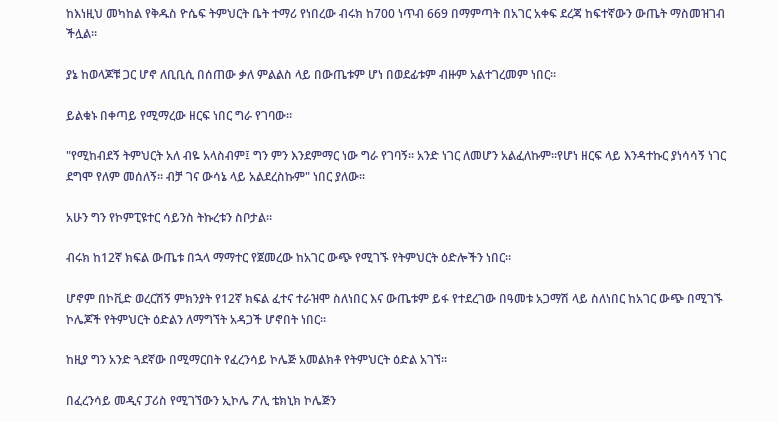ከእነዚህ መካከል የቅዱስ ዮሴፍ ትምህርት ቤት ተማሪ የነበረው ብሩክ ከ700 ነጥብ 669 በማምጣት በአገር አቀፍ ደረጃ ከፍተኛውን ውጤት ማስመዝገብ ችሏል።

ያኔ ከወላጆቹ ጋር ሆኖ ለቢቢሲ በሰጠው ቃለ ምልልስ ላይ በውጤቱም ሆነ በወደፊቱም ብዙም አልተገረመም ነበር።

ይልቁኑ በቀጣይ የሚማረው ዘርፍ ነበር ግራ የገባው።

"የሚከብደኝ ትምህርት አለ ብዬ አላስብም፤ ግን ምን እንደምማር ነው ግራ የገባኝ። አንድ ነገር ለመሆን አልፈለኩም።የሆነ ዘርፍ ላይ እንዳተኩር ያነሳሳኝ ነገር ደግሞ የለም መሰለኝ። ብቻ ገና ውሳኔ ላይ አልደረስኩም" ነበር ያለው።

አሁን ግን የኮምፒዩተር ሳይንስ ትኩረቱን ስቦታል።

ብሩክ ከ12ኛ ክፍል ውጤቱ በኋላ ማማተር የጀመረው ከአገር ውጭ የሚገኙ የትምህርት ዕድሎችን ነበር።

ሆኖም በኮቪድ ወረርሽኝ ምክንያት የ12ኛ ክፍል ፈተና ተራዝሞ ስለነበር እና ውጤቱም ይፋ የተደረገው በዓመቱ አጋማሽ ላይ ስለነበር ከአገር ውጭ በሚገኙ ኮሌጆች የትምህርት ዕድልን ለማግኘት አዳጋች ሆኖበት ነበር።

ከዚያ ግን አንድ ጓደኛው በሚማርበት የፈረንሳይ ኮሌጅ አመልክቶ የትምህርት ዕድል አገኘ።

በፈረንሳይ መዲና ፓሪስ የሚገኘውን ኢኮሌ ፖሊ ቴክኒክ ኮሌጅን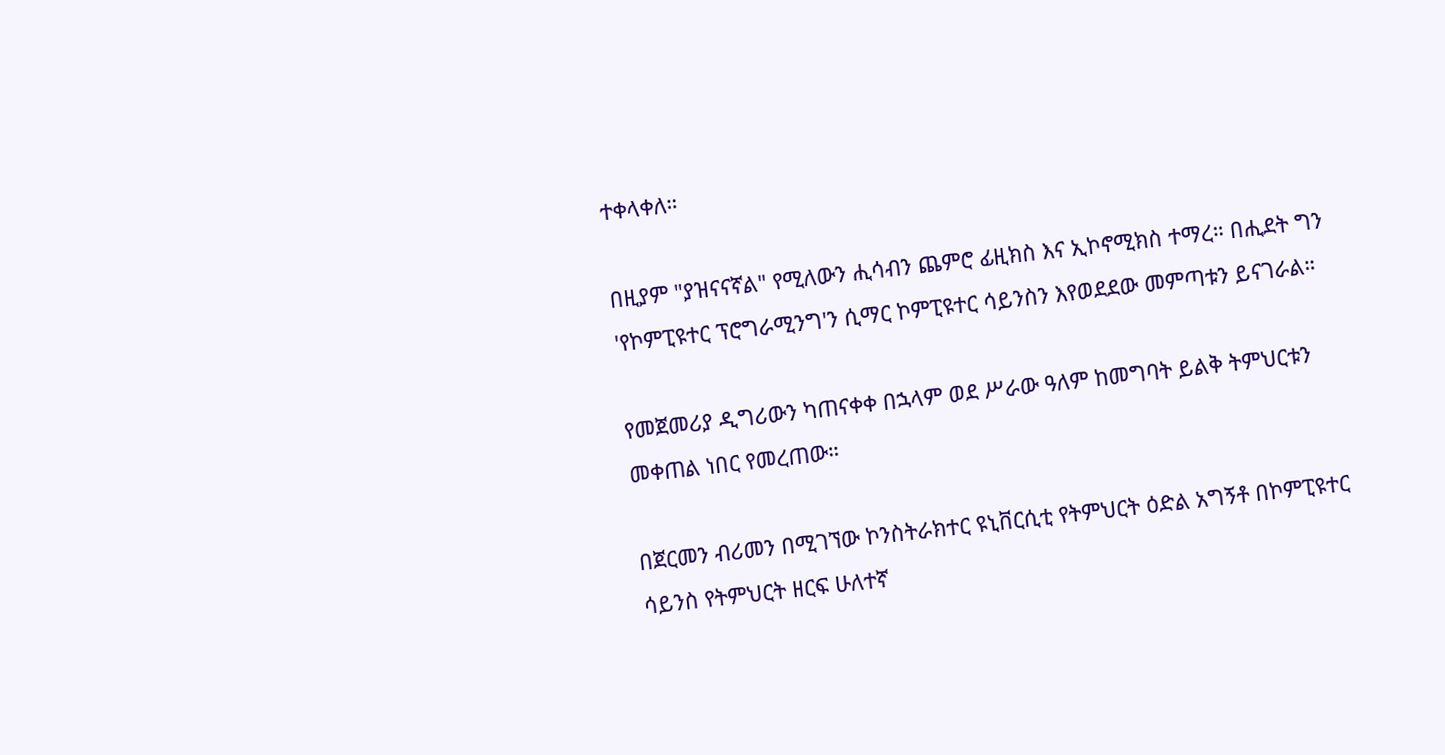ተቀላቀለ።

በዚያም "ያዝናናኛል" የሚለውን ሒሳብን ጨምሮ ፊዚክስ እና ኢኮኖሚክስ ተማረ። በሒደት ግን 'የኮምፒዩተር ፕሮግራሚንግ'ን ሲማር ኮምፒዩተር ሳይንስን እየወደደው መምጣቱን ይናገራል።

የመጀመሪያ ዲግሪውን ካጠናቀቀ በኋላም ወደ ሥራው ዓለም ከመግባት ይልቅ ትምህርቱን መቀጠል ነበር የመረጠው።

በጀርመን ብሪመን በሚገኘው ኮንስትራክተር ዩኒቨርሲቲ የትምህርት ዕድል አግኝቶ በኮምፒዩተር ሳይንስ የትምህርት ዘርፍ ሁለተኛ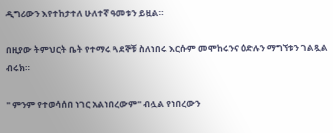ዲግሪውን እየተከታተለ ሁለተኛ ዓመቱን ይዟል።

በዚያው ትምህርት ቤት የተማሩ ጓደኞቹ ስለነበሩ እርሱም መሞከሩንና ዕድሉን ማግኘቱን ገልጿል ብሩክ።

" ምንም የተወሳሰበ ነገር አልነበረውም" ብሏል የነበረውን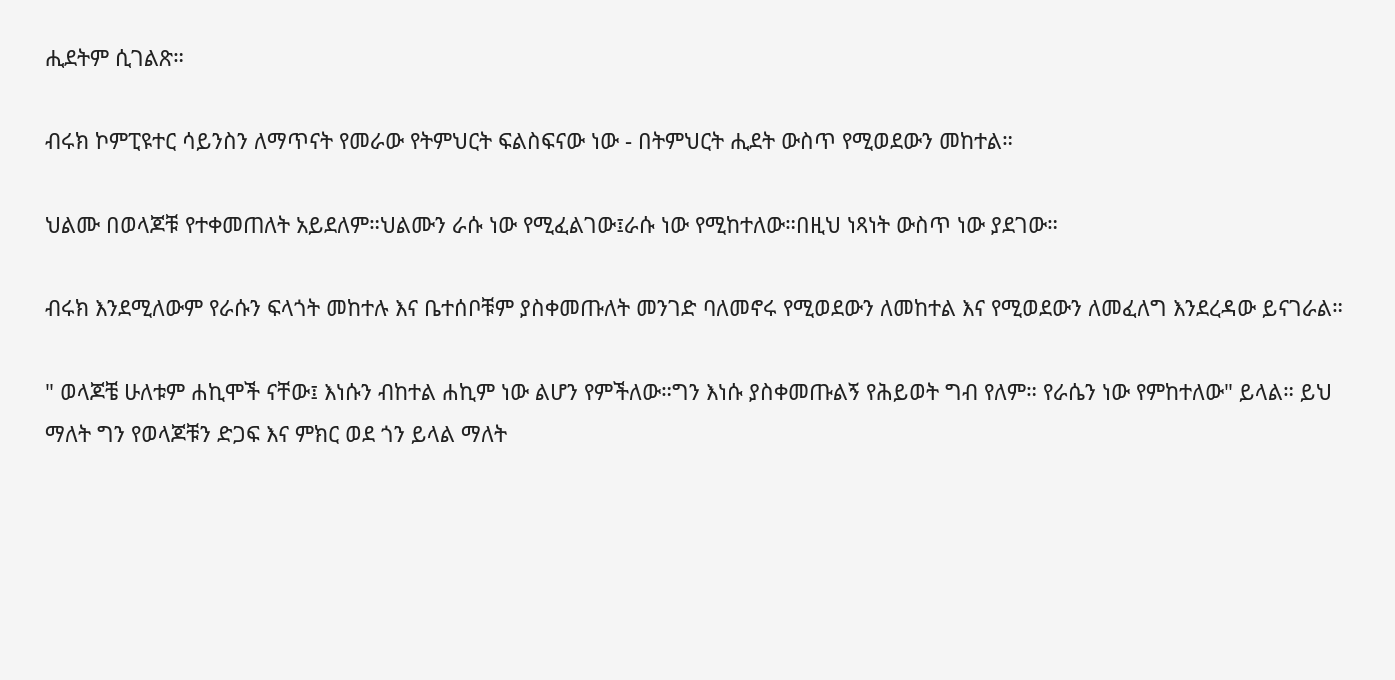ሒደትም ሲገልጽ።

ብሩክ ኮምፒዩተር ሳይንስን ለማጥናት የመራው የትምህርት ፍልስፍናው ነው - በትምህርት ሒደት ውስጥ የሚወደውን መከተል።

ህልሙ በወላጆቹ የተቀመጠለት አይደለም።ህልሙን ራሱ ነው የሚፈልገው፤ራሱ ነው የሚከተለው።በዚህ ነጻነት ውስጥ ነው ያደገው።

ብሩክ እንደሚለውም የራሱን ፍላጎት መከተሉ እና ቤተሰቦቹም ያስቀመጡለት መንገድ ባለመኖሩ የሚወደውን ለመከተል እና የሚወደውን ለመፈለግ እንደረዳው ይናገራል።

" ወላጆቼ ሁለቱም ሐኪሞች ናቸው፤ እነሱን ብከተል ሐኪም ነው ልሆን የምችለው።ግን እነሱ ያስቀመጡልኝ የሕይወት ግብ የለም። የራሴን ነው የምከተለው" ይላል። ይህ ማለት ግን የወላጆቹን ድጋፍ እና ምክር ወደ ጎን ይላል ማለት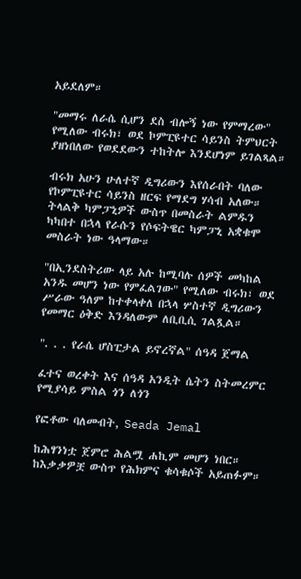አይደለም።

"መማሩ ለራሴ ሲሆን ደስ ብሎኝ ነው የምማረው" የሚለው ብሩክ፣ ወደ ኮምፒዩተር ሳይንስ ትምህርት ያዘነበለው የወደደውን ተከትሎ እንደሆነም ይገልጻል።

ብሩክ አሁን ሁለተኛ ዲግሪውን እየሰራበት ባለው የኮምፒዩተር ሳይንስ ዘርፍ የማደግ ሃሳብ አለው። ትላልቅ ካምፓኒዎች ውስጥ በመስራት ልምዱን ካካበተ በኋላ የራሱን የሶፍትዌር ካምፓኒ አቋቁሞ መስራት ነው ዓላማው።

"በኢንደስትሪው ላይ አሉ ከሚባሉ ሰዎች መካከል አንዱ መሆን ነው የምፈልገው" የሚለው ብሩክ፣ ወደ ሥራው ዓለም ከተቀላቀለ በኋላ ሦስተኛ ዲግሪውን የመማር ዕቅድ እንዳለውም ለቢቢሲ ገልጿል።

". . . የራሴ ሆስፒታል ይኖረኛል" ሰዓዳ ጀማል

ፈተና ወረቀት እና ሰዓዳ አንዲት ሴትን ስትመረምር የሚያሳይ ምስል ጎን ለጎን

የፎቶው ባለመብት, Seada Jemal

ከሕፃንነቷ ጀምሮ ሕልሟ ሐኪም መሆን ነበር። ከእቃቃዎቿ ውስጥ የሕክምና ቁሳቁሶች አይጠፉም።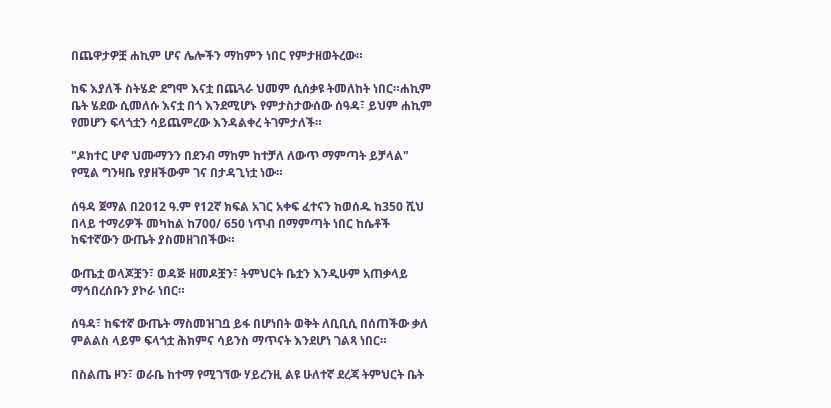በጨዋታዎቿ ሐኪም ሆና ሌሎችን ማከምን ነበር የምታዘወትረው።

ከፍ እያለች ስትሄድ ደግሞ እናቷ በጨጓራ ህመም ሲሰቃዩ ትመለከት ነበር።ሐኪም ቤት ሄደው ሲመለሱ እናቷ በጎ እንደሚሆኑ የምታስታውሰው ሰዓዳ፣ ይህም ሐኪም የመሆን ፍላጎቷን ሳይጨምረው እንዳልቀረ ትገምታለች።

"ዶክተር ሆኖ ህሙማንን በደንብ ማከም ከተቻለ ለውጥ ማምጣት ይቻላል" የሚል ግንዛቤ የያዘችውም ገና በታዳጊነቷ ነው።

ሰዓዳ ጀማል በ2012 ዓ.ም የ12ኛ ክፍል አገር አቀፍ ፈተናን ከወሰዱ ከ350 ሺህ በላይ ተማሪዎች መካከል ከ700/ 650 ነጥብ በማምጣት ነበር ከሴቶች ከፍተኛውን ውጤት ያስመዘገበችው።

ውጤቷ ወላጆቿን፣ ወዳጅ ዘመዶቿን፣ ትምህርት ቤቷን እንዲሁም አጠቃላይ ማኅበረሰቡን ያኮራ ነበር።

ሰዓዳ፣ ከፍተኛ ውጤት ማስመዝገቧ ይፋ በሆነበት ወቅት ለቢቢሲ በሰጠችው ቃለ ምልልስ ላይም ፍላጎቷ ሕክምና ሳይንስ ማጥናት እንደሆነ ገልጻ ነበር።

በስልጤ ዞን፣ ወራቤ ከተማ የሚገኘው ሃይረንዚ ልዩ ሁለተኛ ደረጃ ትምህርት ቤት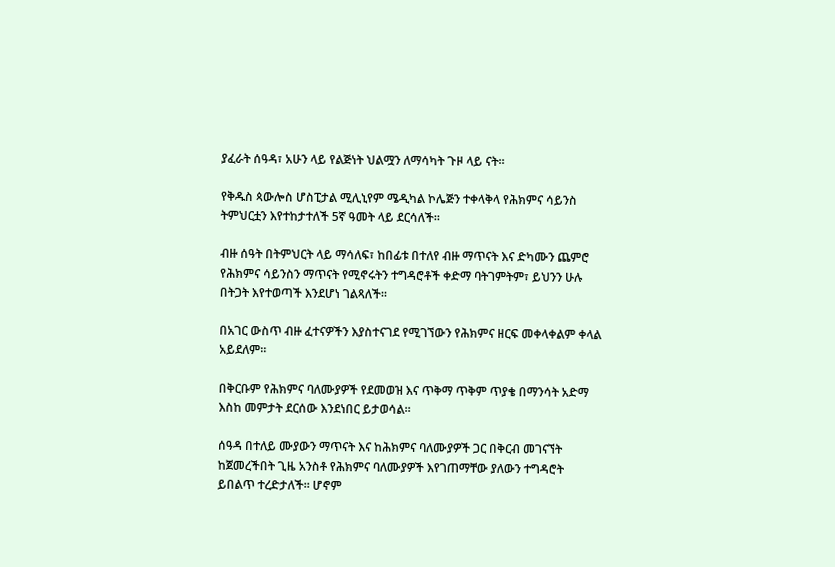ያፈራት ሰዓዳ፣ አሁን ላይ የልጅነት ህልሟን ለማሳካት ጉዞ ላይ ናት።

የቅዱስ ጳውሎስ ሆስፒታል ሚሊኒየም ሜዲካል ኮሌጅን ተቀላቅላ የሕክምና ሳይንስ ትምህርቷን እየተከታተለች 5ኛ ዓመት ላይ ደርሳለች።

ብዙ ሰዓት በትምህርት ላይ ማሳለፍ፣ ከበፊቱ በተለየ ብዙ ማጥናት እና ድካሙን ጨምሮ የሕክምና ሳይንስን ማጥናት የሚኖሩትን ተግዳሮቶች ቀድማ ባትገምትም፣ ይህንን ሁሉ በትጋት እየተወጣች እንደሆነ ገልጻለች።

በአገር ውስጥ ብዙ ፈተናዎችን እያስተናገደ የሚገኘውን የሕክምና ዘርፍ መቀላቀልም ቀላል አይደለም።

በቅርቡም የሕክምና ባለሙያዎች የደመወዝ እና ጥቅማ ጥቅም ጥያቄ በማንሳት አድማ እስከ መምታት ደርሰው እንደነበር ይታወሳል።

ሰዓዳ በተለይ ሙያውን ማጥናት እና ከሕክምና ባለሙያዎች ጋር በቅርብ መገናኘት ከጀመረችበት ጊዜ አንስቶ የሕክምና ባለሙያዎች እየገጠማቸው ያለውን ተግዳሮት ይበልጥ ተረድታለች። ሆኖም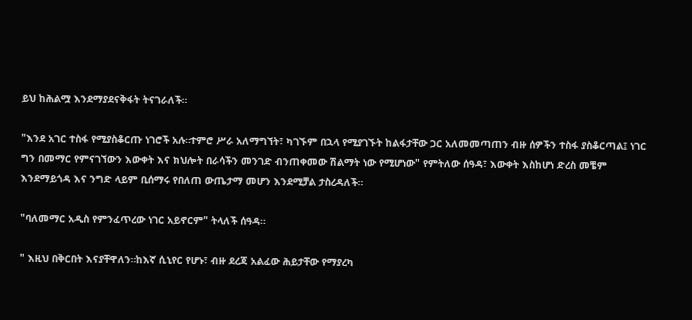ይህ ከሕልሟ እንደማያደናቅፋት ትናገራለች።

"እንደ አገር ተስፋ የሚያስቆርጡ ነገሮች አሉ።ተምሮ ሥራ አለማግኘት፣ ካገኙም በኋላ የሚያገኙት ከልፋታቸው ጋር አለመመጣጠን ብዙ ሰዎችን ተስፋ ያስቆርጣል፤ ነገር ግን በመማር የምናገኘውን እውቀት እና ክህሎት በራሳችን መንገድ ብንጠቀመው ሽልማት ነው የሚሆነው" የምትለው ሰዓዳ፣ እውቀት እስከሆነ ድረስ መቼም እንደማይጎዳ እና ንግድ ላይም ቢሰማሩ የበለጠ ውጤታማ መሆን እንደሚቻል ታስረዳለች።

"ባለመማር አዲስ የምንፈጥረው ነገር አይኖርም" ትላለች ሰዓዳ።

" እዚህ በቅርበት እናያቸዋለን።ከእኛ ሲኒየር የሆኑ፣ ብዙ ደረጃ አልፈው ሕይታቸው የማያረካ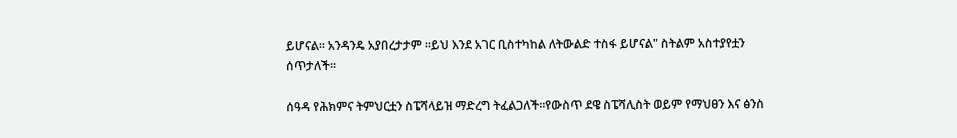ይሆናል። አንዳንዴ አያበረታታም ።ይህ እንደ አገር ቢስተካከል ለትውልድ ተስፋ ይሆናል" ስትልም አስተያየቷን ሰጥታለች።

ሰዓዳ የሕክምና ትምህርቷን ስፔሻላይዝ ማድረግ ትፈልጋለች።የውስጥ ደዌ ስፔሻሊስት ወይም የማህፀን እና ፅንስ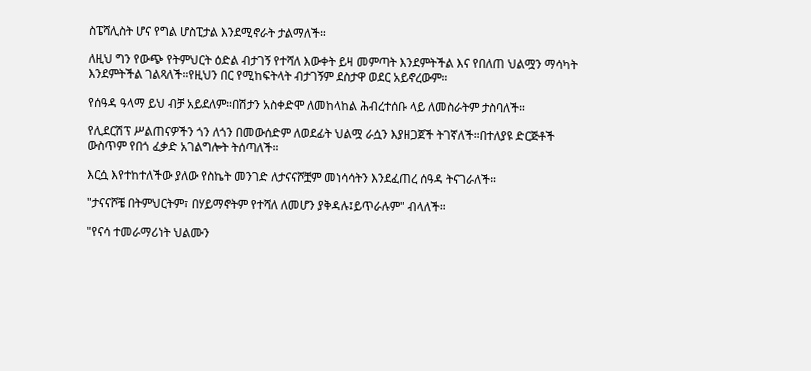ስፔሻሊስት ሆና የግል ሆስፒታል እንደሚኖራት ታልማለች።

ለዚህ ግን የውጭ የትምህርት ዕድል ብታገኝ የተሻለ እውቀት ይዛ መምጣት እንደምትችል እና የበለጠ ህልሟን ማሳካት እንደምትችል ገልጻለች።የዚህን በር የሚከፍትላት ብታገኝም ደስታዋ ወደር አይኖረውም።

የሰዓዳ ዓላማ ይህ ብቻ አይደለም።በሽታን አስቀድሞ ለመከላከል ሕብረተሰቡ ላይ ለመስራትም ታስባለች።

የሊደርሽፕ ሥልጠናዎችን ጎን ለጎን በመውሰድም ለወደፊት ህልሟ ራሷን እያዘጋጀች ትገኛለች።በተለያዩ ድርጅቶች ውስጥም የበጎ ፈቃድ አገልግሎት ትሰጣለች።

እርሷ እየተከተለችው ያለው የስኬት መንገድ ለታናናሾቿም መነሳሳትን እንደፈጠረ ሰዓዳ ትናገራለች።

"ታናናሾቼ በትምህርትም፣ በሃይማኖትም የተሻለ ለመሆን ያቅዳሉ፤ይጥራሉም" ብላለች።

"የናሳ ተመራማሪነት ህልሙን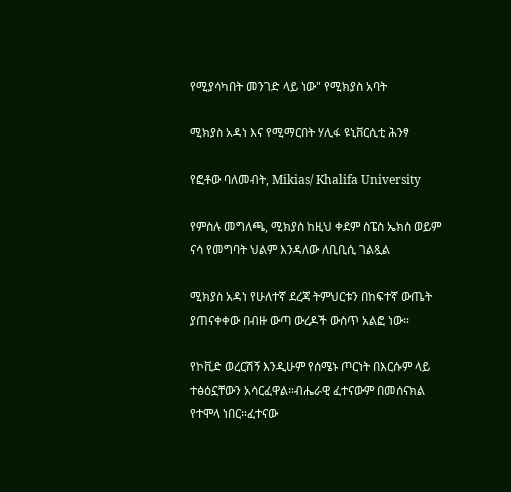የሚያሳካበት መንገድ ላይ ነው" የሚክያስ አባት

ሚክያስ አዳነ እና የሚማርበት ሃሊፋ ዩኒቨርሲቲ ሕንፃ

የፎቶው ባለመብት, Mikias/ Khalifa University

የምስሉ መግለጫ, ሚክያስ ከዚህ ቀደም ስፔስ ኤክስ ወይም ናሳ የመግባት ህልም እንዳለው ለቢቢሲ ገልጿል

ሚክያስ አዳነ የሁለተኛ ደረጃ ትምህርቱን በከፍተኛ ውጤት ያጠናቀቀው በብዙ ውጣ ውረዶች ውስጥ አልፎ ነው።

የኮቪድ ወረርሽኝ እንዲሁም የሰሜኑ ጦርነት በእርሱም ላይ ተፅዕኗቸውን አሳርፈዋል።ብሔራዊ ፈተናውም በመሰናክል የተሞላ ነበር።ፈተናው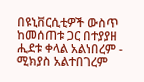በዩኒቨርሲቲዎች ውስጥ ከመሰጠቱ ጋር በተያያዘ ሒደቱ ቀላል አልነበረም - ሚክያስ አልተበገረም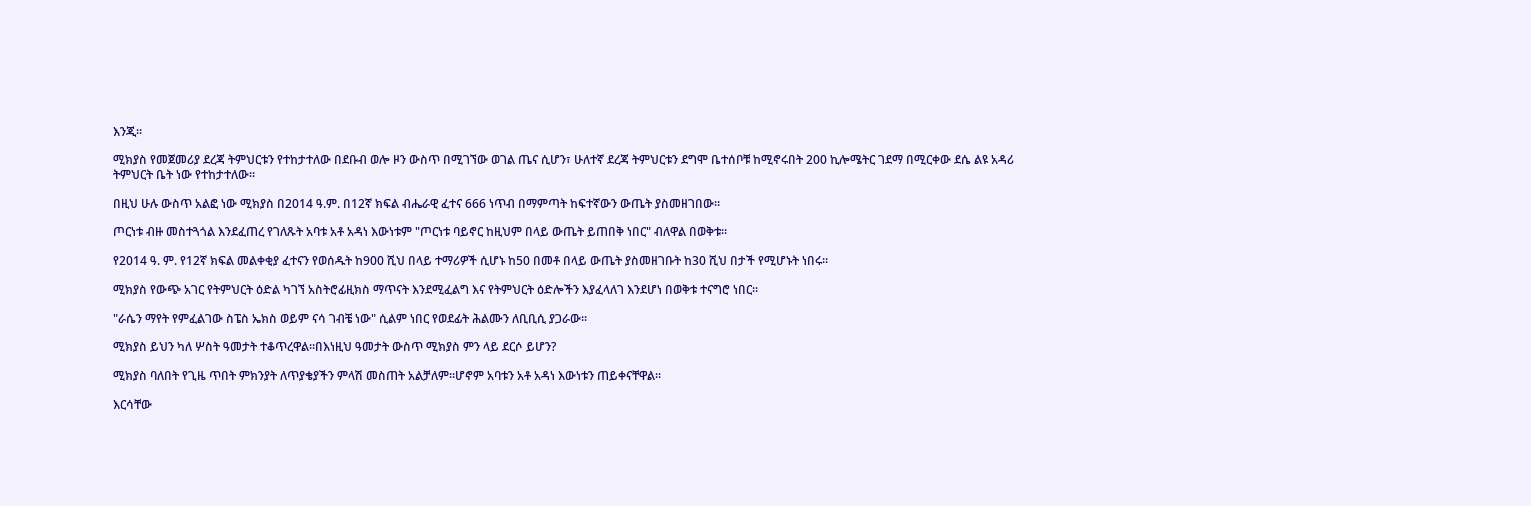እንጂ።

ሚክያስ የመጀመሪያ ደረጃ ትምህርቱን የተከታተለው በደቡብ ወሎ ዞን ውስጥ በሚገኘው ወገል ጤና ሲሆን፣ ሁለተኛ ደረጃ ትምህርቱን ደግሞ ቤተሰቦቹ ከሚኖሩበት 200 ኪሎሜትር ገደማ በሚርቀው ደሴ ልዩ አዳሪ ትምህርት ቤት ነው የተከታተለው።

በዚህ ሁሉ ውስጥ አልፎ ነው ሚክያስ በ2014 ዓ.ም. በ12ኛ ክፍል ብሔራዊ ፈተና 666 ነጥብ በማምጣት ከፍተኛውን ውጤት ያስመዘገበው።

ጦርነቱ ብዙ መስተጓጎል እንደፈጠረ የገለጹት አባቱ አቶ አዳነ እውነቱም "ጦርነቱ ባይኖር ከዚህም በላይ ውጤት ይጠበቅ ነበር" ብለዋል በወቅቱ።

የ2014 ዓ. ም. የ12ኛ ክፍል መልቀቂያ ፈተናን የወሰዱት ከ900 ሺህ በላይ ተማሪዎች ሲሆኑ ከ50 በመቶ በላይ ውጤት ያስመዘገቡት ከ30 ሺህ በታች የሚሆኑት ነበሩ።

ሚክያስ የውጭ አገር የትምህርት ዕድል ካገኘ አስትሮፊዚክስ ማጥናት እንደሚፈልግ እና የትምህርት ዕድሎችን እያፈላለገ እንደሆነ በወቅቱ ተናግሮ ነበር።

"ራሴን ማየት የምፈልገው ስፔስ ኤክስ ወይም ናሳ ገብቼ ነው" ሲልም ነበር የወደፊት ሕልሙን ለቢቢሲ ያጋራው።

ሚክያስ ይህን ካለ ሦስት ዓመታት ተቆጥረዋል።በእነዚህ ዓመታት ውስጥ ሚክያስ ምን ላይ ደርሶ ይሆን?

ሚክያስ ባለበት የጊዜ ጥበት ምክንያት ለጥያቄያችን ምላሽ መስጠት አልቻለም።ሆኖም አባቱን አቶ አዳነ እውነቱን ጠይቀናቸዋል።

እርሳቸው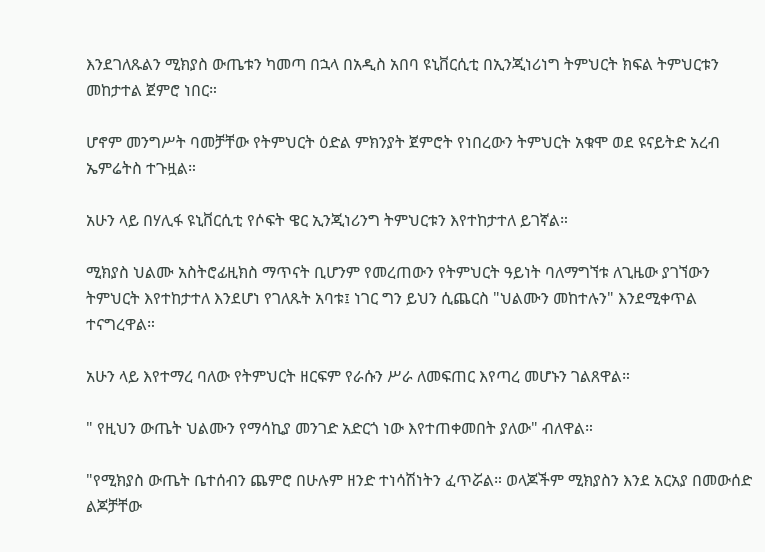እንደገለጹልን ሚክያስ ውጤቱን ካመጣ በኋላ በአዲስ አበባ ዩኒቨርሲቲ በኢንጂነሪነግ ትምህርት ክፍል ትምህርቱን መከታተል ጀምሮ ነበር።

ሆኖም መንግሥት ባመቻቸው የትምህርት ዕድል ምክንያት ጀምሮት የነበረውን ትምህርት አቁሞ ወደ ዩናይትድ አረብ ኤምሬትስ ተጉዟል።

አሁን ላይ በሃሊፋ ዩኒቨርሲቲ የሶፍት ዌር ኢንጂነሪንግ ትምህርቱን እየተከታተለ ይገኛል።

ሚክያስ ህልሙ አስትሮፊዚክስ ማጥናት ቢሆንም የመረጠውን የትምህርት ዓይነት ባለማግኘቱ ለጊዜው ያገኘውን ትምህርት እየተከታተለ እንደሆነ የገለጹት አባቱ፤ ነገር ግን ይህን ሲጨርስ "ህልሙን መከተሉን" እንደሚቀጥል ተናግረዋል።

አሁን ላይ እየተማረ ባለው የትምህርት ዘርፍም የራሱን ሥራ ለመፍጠር እየጣረ መሆኑን ገልጸዋል።

" የዚህን ውጤት ህልሙን የማሳኪያ መንገድ አድርጎ ነው እየተጠቀመበት ያለው" ብለዋል።

"የሚክያስ ውጤት ቤተሰብን ጨምሮ በሁሉም ዘንድ ተነሳሽነትን ፈጥሯል። ወላጆችም ሚክያስን እንደ አርአያ በመውሰድ ልጆቻቸው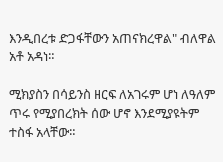እንዲበረቱ ድጋፋቸውን አጠናክረዋል" ብለዋል አቶ አዳነ።

ሚክያስን በሳይንስ ዘርፍ ለአገሩም ሆነ ለዓለም ጥሩ የሚያበረክት ሰው ሆኖ እንደሚያዩትም ተስፋ አላቸው።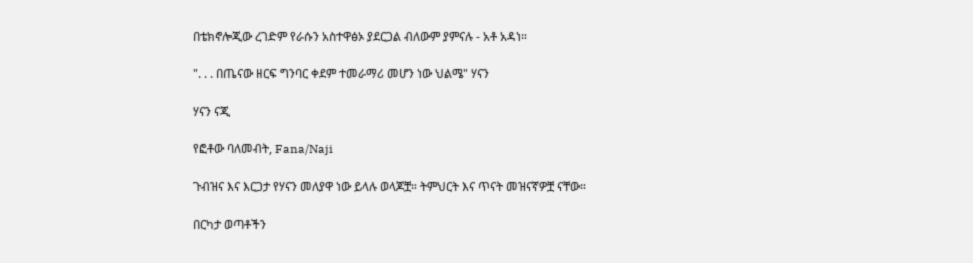በቴክኖሎጂው ረገድም የራሱን አስተዋፅኦ ያደርጋል ብለውም ያምናሉ - አቶ አዳነ።

". . . በጤናው ዘርፍ ግንባር ቀደም ተመራማሪ መሆን ነው ህልሜ" ሃናን

ሃናን ናጂ

የፎቶው ባለመብት, Fana/Naji

ጉብዝና እና እርጋታ የሃናን መለያዋ ነው ይላሉ ወላጆቿ። ትምህርት እና ጥናት መዝናኛዎቿ ናቸው።

በርካታ ወጣቶችን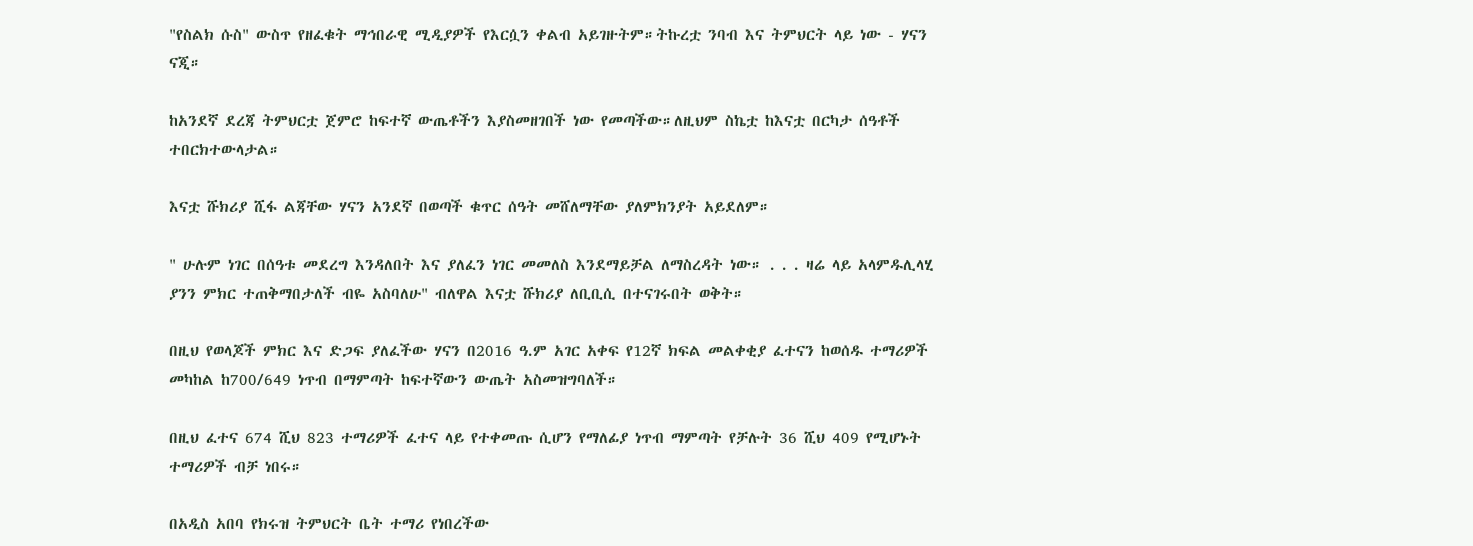"የስልክ ሱስ" ውስጥ የዘፈቁት ማኅበራዊ ሚዲያዎች የእርሷን ቀልብ አይገዙትም።ትኩረቷ ንባብ እና ትምህርት ላይ ነው - ሃናን ናጂ።

ከአንደኛ ደረጃ ትምህርቷ ጀምሮ ከፍተኛ ውጤቶችን እያስመዘገበች ነው የመጣችው።ለዚህም ስኬቷ ከእናቷ በርካታ ሰዓቶች ተበርክተውላታል።

እናቷ ሹክሪያ ሺፋ ልጃቸው ሃናን አንደኛ በወጣች ቁጥር ሰዓት መሸለማቸው ያለምክንያት አይደለም።

" ሁሉም ነገር በሰዓቱ መደረግ እንዳለበት እና ያለፈን ነገር መመለስ እንደማይቻል ለማስረዳት ነው። . . . ዛሬ ላይ አላምዱሊላሂ ያንን ምክር ተጠቅማበታለች ብዬ አስባለሁ" ብለዋል እናቷ ሹክሪያ ለቢቢሲ በተናገሩበት ወቅት።

በዚህ የወላጆች ምክር እና ድጋፍ ያለፈችው ሃናን በ2016 ዓ.ም አገር አቀፍ የ12ኛ ክፍል መልቀቂያ ፈተናን ከወሰዱ ተማሪዎች መካከል ከ700/649 ነጥብ በማምጣት ከፍተኛውን ውጤት አስመዝግባለች።

በዚህ ፈተና 674 ሺህ 823 ተማሪዎች ፈተና ላይ የተቀመጡ ሲሆን የማለፊያ ነጥብ ማምጣት የቻሉት 36 ሺህ 409 የሚሆኑት ተማሪዎች ብቻ ነበሩ።

በአዲስ አበባ የክሩዝ ትምህርት ቤት ተማሪ የነበረችው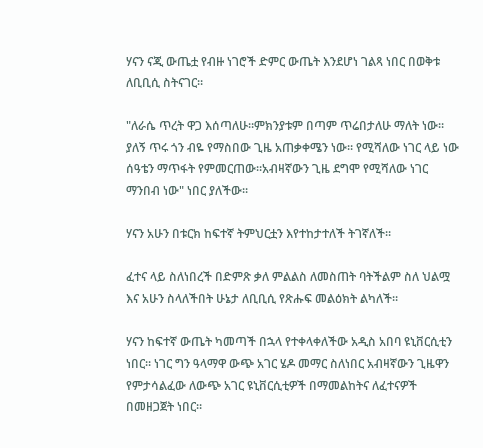ሃናን ናጂ ውጤቷ የብዙ ነገሮች ድምር ውጤት እንደሆነ ገልጻ ነበር በወቅቱ ለቢቢሲ ስትናገር።

"ለራሴ ጥረት ዋጋ እሰጣለሁ።ምክንያቱም በጣም ጥሬበታለሁ ማለት ነው። ያለኝ ጥሩ ጎን ብዬ የማስበው ጊዜ አጠቃቀሜን ነው። የሚሻለው ነገር ላይ ነው ሰዓቴን ማጥፋት የምመርጠው።አብዛኛውን ጊዜ ደግሞ የሚሻለው ነገር ማንበብ ነው" ነበር ያለችው።

ሃናን አሁን በቱርክ ከፍተኛ ትምህርቷን እየተከታተለች ትገኛለች።

ፈተና ላይ ስለነበረች በድምጽ ቃለ ምልልስ ለመስጠት ባትችልም ስለ ህልሟ እና አሁን ስላለችበት ሁኔታ ለቢቢሲ የጽሑፍ መልዕክት ልካለች።

ሃናን ከፍተኛ ውጤት ካመጣች በኋላ የተቀላቀለችው አዲስ አበባ ዩኒቨርሲቲን ነበር። ነገር ግን ዓላማዋ ውጭ አገር ሄዶ መማር ስለነበር አብዛኛውን ጊዜዋን የምታሳልፈው ለውጭ አገር ዩኒቨርሲቲዎች በማመልከትና ለፈተናዎች በመዘጋጀት ነበር።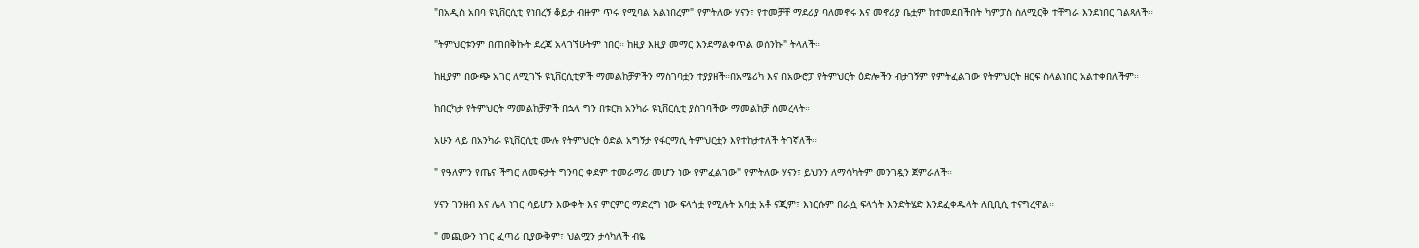"በአዲስ አበባ ዩኒቨርሲቲ የነበረኝ ቆይታ ብዙም ጥሩ የሚባል አልነበረም" የምትለው ሃናን፣ የተመቻቸ ማደሪያ ባለመኖሩ እና መኖሪያ ቤቷም ከተመደበችበት ካምፓስ ስለሚርቅ ተቸግራ እንደነበር ገልጻለች።

"ትምህርቱንም በጠበቅኩት ደረጃ አላገኘሁትም ነበር። ከዚያ እዚያ መማር እንደማልቀጥል ወሰንኩ" ትላለች።

ከዚያም በውጭ አገር ለሚገኙ ዩኒቨርሲቲዎች ማመልከቻዎችን ማስገባቷን ተያያዘች።በአሜሪካ እና በአውሮፓ የትምህርት ዕድሎችን ብታገኝም የምትፈልገው የትምህርት ዘርፍ ስላልነበር አልተቀበለችም።

ከበርካታ የትምህርት ማመልከቻዎች በኋላ ግን በቱርክ አንካራ ዩኒቨርሲቲ ያስገባችው ማመልከቻ ሰመረላት።

አሁን ላይ በአንካራ ዩኒቨርሲቲ ሙሉ የትምህርት ዕድል አግኝታ የፋርማሲ ትምህርቷን እየተከታተለች ትገኛለች።

" የዓለምን የጤና ችግር ለመፍታት ግንባር ቀደም ተመራማሪ መሆን ነው የምፈልገው" የምትለው ሃናን፣ ይህንን ለማሳካትም መንገዷን ጀምራለች።

ሃናን ገንዘብ እና ሌላ ነገር ሳይሆን እውቀት እና ምርምር ማድረግ ነው ፍላጎቷ የሚሉት አባቷ አቶ ናጂም፣ እነርሱም በራሷ ፍላጎት እንድትሄድ እንደፈቀዱላት ለቢቢሲ ተናግረዋል።

" መጪውን ነገር ፈጣሪ ቢያውቅም፣ ህልሟን ታሳካለች ብዬ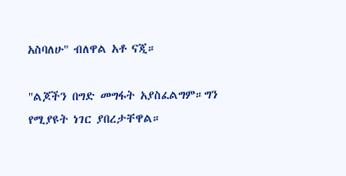አስባለሁ" ብለዋል አቶ ናጂ።

"ልጆችን በግድ መግፋት አያስፈልግም።ግን የሚያዩት ነገር ያበረታቸዋል።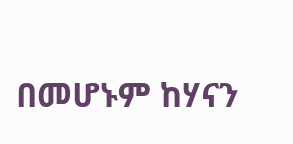በመሆኑም ከሃናን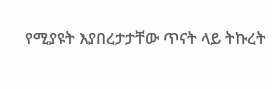የሚያዩት እያበረታታቸው ጥናት ላይ ትኩረት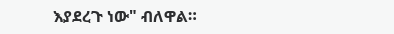እያደረጉ ነው" ብለዋል።